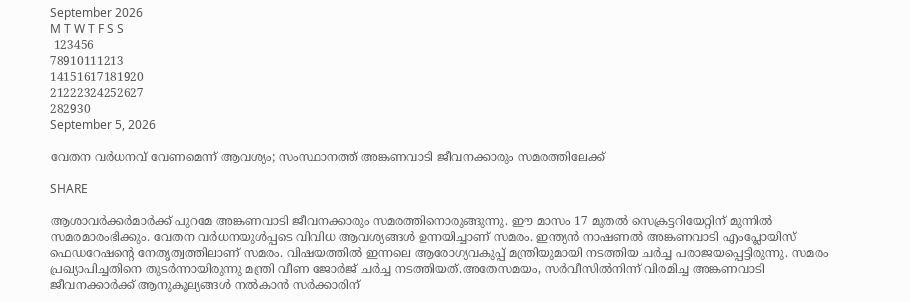September 2026
M T W T F S S
 123456
78910111213
14151617181920
21222324252627
282930
September 5, 2026

വേതന വർധനവ് വേണമെന്ന് ആവശ്യം; സംസ്ഥാനത്ത് അങ്കണവാടി ജീവനക്കാരും സമരത്തിലേക്ക്

SHARE

ആശാവ‍ർക്കർമാർക്ക് പുറമേ അങ്കണവാടി ജീവനക്കാരും സമരത്തിനൊരുങ്ങുന്നു. ഈ മാസം 17 മുതൽ സെക്രട്ടറിയേറ്റിന് മുന്നിൽ സമരമാരംഭിക്കും. വേതന വർധനയുൾപ്പടെ വിവിധ ആവശ്യങ്ങൾ ഉന്നയിച്ചാണ് സമരം. ഇന്ത്യൻ നാഷണൽ അങ്കണവാടി എംപ്ലോയിസ് ഫെഡറേഷൻ്റെ നേതൃത്വത്തിലാണ് സമരം. വിഷയത്തിൽ ഇന്നലെ ആരോഗ്യവകുപ്പ് മന്ത്രിയുമായി നടത്തിയ ചർച്ച പരാജയപ്പെട്ടിരുന്നു. സമരം പ്രഖ്യാപിച്ചതിനെ തുടർന്നായിരുന്നു മന്ത്രി വീണ ജോർജ് ചർച്ച നടത്തിയത്.അതേസമയം, സർവീസിൽനിന്ന് വിരമിച്ച അങ്കണവാടി ജീവനക്കാർക്ക് ആനുകൂല്യങ്ങൾ നൽകാൻ സർക്കാരിന്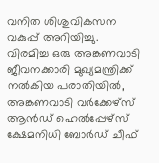വനിത ശിശുവികസന വകുപ്പ് അറിയിച്ചു. വിരമിച്ച ഒരു അങ്കണവാടി ജീവനക്കാരി മുഖ്യമന്ത്രിക്ക് നൽകിയ പരാതിയിൽ, അങ്കണവാടി വർക്കേഴ്സ് ആൻഡ് ഹെൽപ്പേഴ്സ് ക്ഷേമനിധി ബോർഡ് ചീഫ്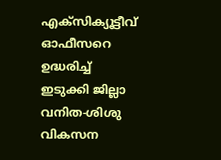എക്സിക്യൂട്ടീവ് ഓഫീസറെ ഉദ്ധരിച്ച് ഇടുക്കി ജില്ലാ വനിത-ശിശു വികസന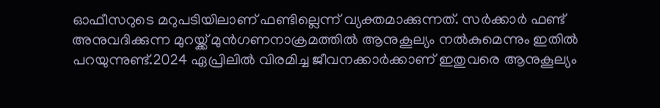ഓഫീസറുടെ മറുപടിയിലാണ് ഫണ്ടില്ലെന്ന് വ്യക്തമാക്കുന്നത്. സർക്കാർ ഫണ്ട് അനുവദിക്കുന്ന മുറയ്ക്ക് മുൻഗണനാക്രമത്തിൽ ആനുകൂല്യം നൽകുമെന്നും ഇതിൽ പറയുന്നുണ്ട്.2024 ഏപ്രിലിൽ വിരമിച്ച ജീവനക്കാർക്കാണ് ഇതുവരെ ആനുകൂല്യം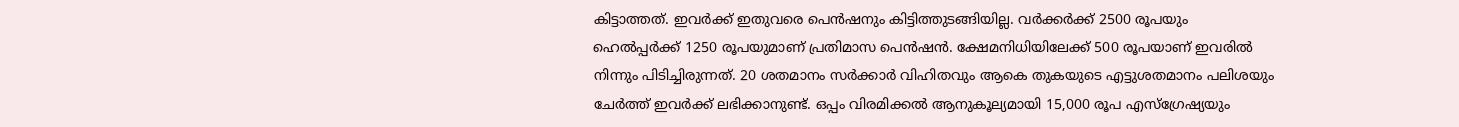കിട്ടാത്തത്. ഇവർക്ക് ഇതുവരെ പെൻഷനും കിട്ടിത്തുടങ്ങിയില്ല. വർക്കർക്ക് 2500 രൂപയും ഹെൽപ്പർക്ക് 1250 രൂപയുമാണ് പ്രതിമാസ പെൻഷൻ. ക്ഷേമനിധിയിലേക്ക് 500 രൂപയാണ് ഇവരിൽ നിന്നും പിടിച്ചിരുന്നത്. 20 ശതമാനം സർക്കാർ വിഹിതവും ആകെ തുകയുടെ എട്ടുശതമാനം പലിശയും ചേർത്ത് ഇവർക്ക് ലഭിക്കാനുണ്ട്. ഒപ്പം വിരമിക്കൽ ആനുകൂല്യമായി 15,000 രൂപ എസ്ഗ്രേഷ്യയും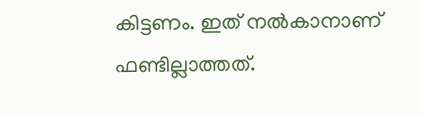കിട്ടണം. ഇത് നൽകാനാണ് ഫണ്ടില്ലാത്തത്.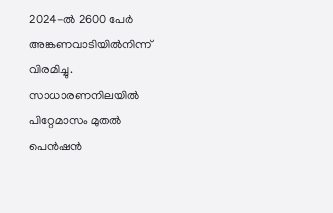2024-ൽ 2600 പേർ അങ്കണവാടിയിൽനിന്ന് വിരമിച്ചു. സാധാരണനിലയിൽ പിറ്റേമാസം മുതൽ പെൻഷൻ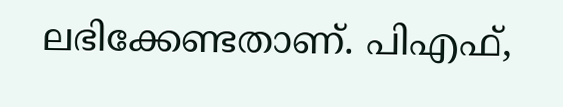ലഭിക്കേണ്ടതാണ്. പിഎഫ്,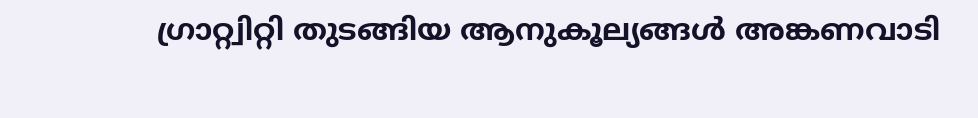ഗ്രാറ്റ്വിറ്റി തുടങ്ങിയ ആനുകൂല്യങ്ങൾ അങ്കണവാടി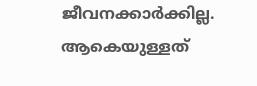ജീവനക്കാർക്കില്ല. ആകെയുള്ളത്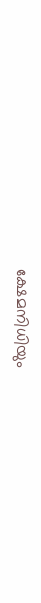ക്ഷേമനിധിയും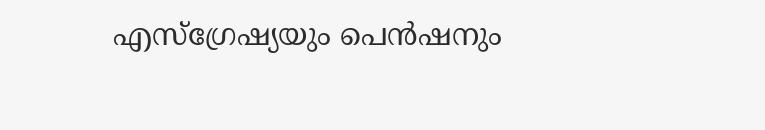എസ്ഗ്രേഷ്യയും പെൻഷനും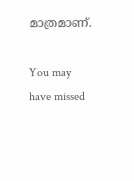മാത്രമാണ്.

You may have missed